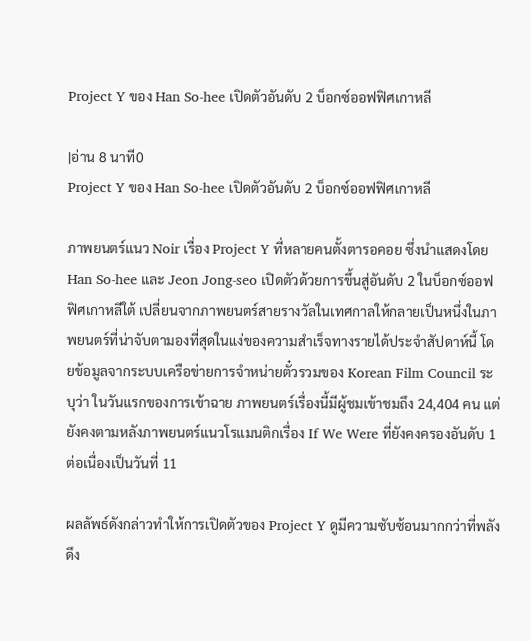Project Y ของ Han So-hee เปิดตัวอันดับ 2 บ็อกซ์ออฟฟิศเกาหลี

|อ่าน 8 นาที0
Project Y ของ Han So-hee เปิดตัวอันดับ 2 บ็อกซ์ออฟฟิศเกาหลี

ภาพยนตร์แนว Noir เรื่อง Project Y ที่หลายคนตั้งตารอคอย ซึ่งนำแสดงโดย Han So-hee และ Jeon Jong-seo เปิดตัวด้วยการขึ้นสู่อันดับ 2 ในบ็อกซ์ออฟฟิศเกาหลีใต้ เปลี่ยนจากภาพยนตร์สายรางวัลในเทศกาลให้กลายเป็นหนึ่งในภาพยนตร์ที่น่าจับตามองที่สุดในแง่ของความสำเร็จทางรายได้ประจำสัปดาห์นี้ โดยข้อมูลจากระบบเครือข่ายการจำหน่ายตั๋วรวมของ Korean Film Council ระบุว่า ในวันแรกของการเข้าฉาย ภาพยนตร์เรื่องนี้มีผู้ชมเข้าชมถึง 24,404 คน แต่ยังคงตามหลังภาพยนตร์แนวโรแมนติกเรื่อง If We Were ที่ยังคงครองอันดับ 1 ต่อเนื่องเป็นวันที่ 11

ผลลัพธ์ดังกล่าวทำให้การเปิดตัวของ Project Y ดูมีความซับซ้อนมากกว่าที่พลังดึง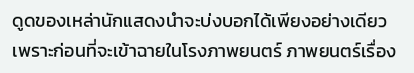ดูดของเหล่านักแสดงนำจะบ่งบอกได้เพียงอย่างเดียว เพราะก่อนที่จะเข้าฉายในโรงภาพยนตร์ ภาพยนตร์เรื่อง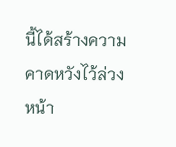นี้ได้สร้างความคาดหวังไว้ล่วงหน้า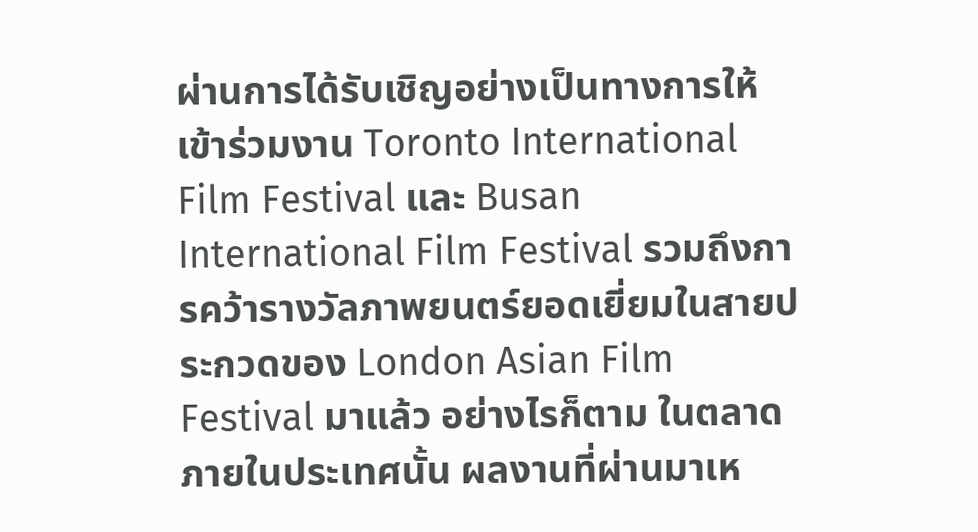ผ่านการได้รับเชิญอย่างเป็นทางการให้เข้าร่วมงาน Toronto International Film Festival และ Busan International Film Festival รวมถึงการคว้ารางวัลภาพยนตร์ยอดเยี่ยมในสายประกวดของ London Asian Film Festival มาแล้ว อย่างไรก็ตาม ในตลาดภายในประเทศนั้น ผลงานที่ผ่านมาเห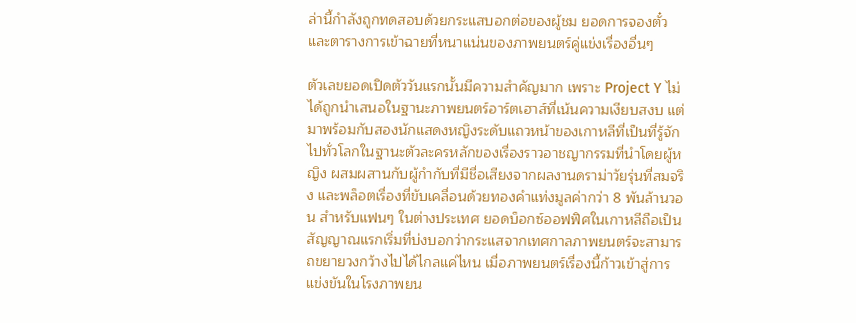ล่านี้กำลังถูกทดสอบด้วยกระแสบอกต่อของผู้ชม ยอดการจองตั๋ว และตารางการเข้าฉายที่หนาแน่นของภาพยนตร์คู่แข่งเรื่องอื่นๆ

ตัวเลขยอดเปิดตัววันแรกนั้นมีความสำคัญมาก เพราะ Project Y ไม่ได้ถูกนำเสนอในฐานะภาพยนตร์อาร์ตเฮาส์ที่เน้นความเงียบสงบ แต่มาพร้อมกับสองนักแสดงหญิงระดับแถวหน้าของเกาหลีที่เป็นที่รู้จักไปทั่วโลกในฐานะตัวละครหลักของเรื่องราวอาชญากรรมที่นำโดยผู้หญิง ผสมผสานกับผู้กำกับที่มีชื่อเสียงจากผลงานดราม่าวัยรุ่นที่สมจริง และพล็อตเรื่องที่ขับเคลื่อนด้วยทองคำแท่งมูลค่ากว่า 8 พันล้านวอน สำหรับแฟนๆ ในต่างประเทศ ยอดบ็อกซ์ออฟฟิศในเกาหลีถือเป็นสัญญาณแรกเริ่มที่บ่งบอกว่ากระแสจากเทศกาลภาพยนตร์จะสามารถขยายวงกว้างไปได้ไกลแค่ไหน เมื่อภาพยนตร์เรื่องนี้ก้าวเข้าสู่การแข่งขันในโรงภาพยน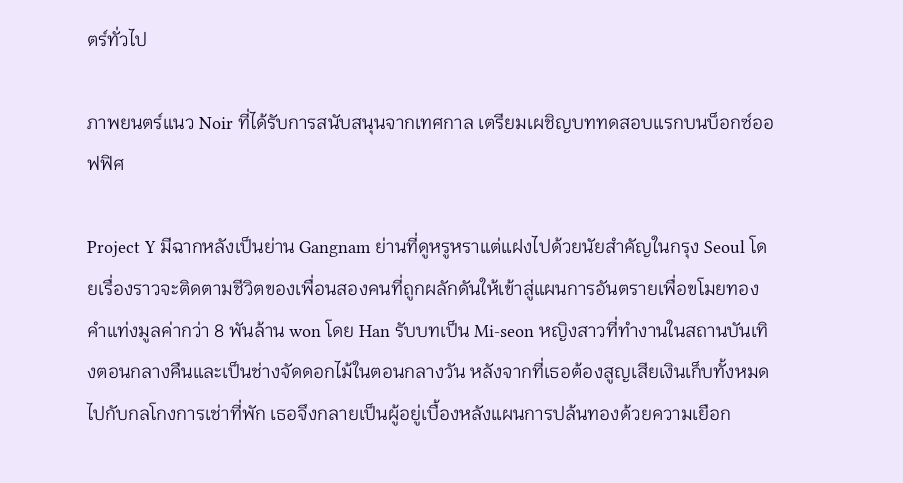ตร์ทั่วไป

ภาพยนตร์แนว Noir ที่ได้รับการสนับสนุนจากเทศกาล เตรียมเผชิญบททดสอบแรกบนบ็อกซ์ออฟฟิศ

Project Y มีฉากหลังเป็นย่าน Gangnam ย่านที่ดูหรูหราแต่แฝงไปด้วยนัยสำคัญในกรุง Seoul โดยเรื่องราวจะติดตามชีวิตของเพื่อนสองคนที่ถูกผลักดันให้เข้าสู่แผนการอันตรายเพื่อขโมยทองคำแท่งมูลค่ากว่า 8 พันล้าน won โดย Han รับบทเป็น Mi-seon หญิงสาวที่ทำงานในสถานบันเทิงตอนกลางคืนและเป็นช่างจัดดอกไม้ในตอนกลางวัน หลังจากที่เธอต้องสูญเสียเงินเก็บทั้งหมดไปกับกลโกงการเช่าที่พัก เธอจึงกลายเป็นผู้อยู่เบื้องหลังแผนการปล้นทองด้วยความเยือก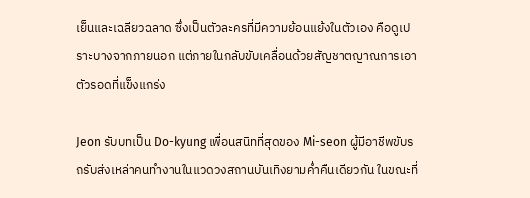เย็นและเฉลียวฉลาด ซึ่งเป็นตัวละครที่มีความย้อนแย้งในตัวเอง คือดูเปราะบางจากภายนอก แต่ภายในกลับขับเคลื่อนด้วยสัญชาตญาณการเอาตัวรอดที่แข็งแกร่ง

Jeon รับบทเป็น Do-kyung เพื่อนสนิทที่สุดของ Mi-seon ผู้มีอาชีพขับรถรับส่งเหล่าคนทำงานในแวดวงสถานบันเทิงยามค่ำคืนเดียวกัน ในขณะที่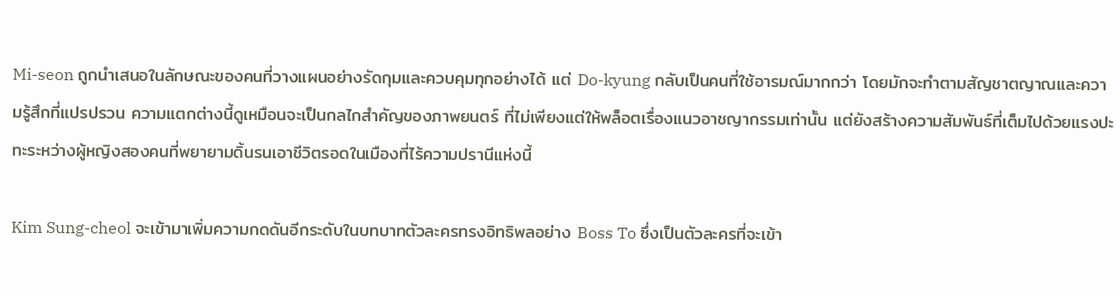Mi-seon ถูกนำเสนอในลักษณะของคนที่วางแผนอย่างรัดกุมและควบคุมทุกอย่างได้ แต่ Do-kyung กลับเป็นคนที่ใช้อารมณ์มากกว่า โดยมักจะทำตามสัญชาตญาณและความรู้สึกที่แปรปรวน ความแตกต่างนี้ดูเหมือนจะเป็นกลไกสำคัญของภาพยนตร์ ที่ไม่เพียงแต่ให้พล็อตเรื่องแนวอาชญากรรมเท่านั้น แต่ยังสร้างความสัมพันธ์ที่เต็มไปด้วยแรงปะทะระหว่างผู้หญิงสองคนที่พยายามดิ้นรนเอาชีวิตรอดในเมืองที่ไร้ความปรานีแห่งนี้

Kim Sung-cheol จะเข้ามาเพิ่มความกดดันอีกระดับในบทบาทตัวละครทรงอิทธิพลอย่าง Boss To ซึ่งเป็นตัวละครที่จะเข้า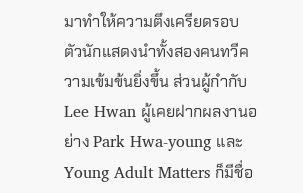มาทำให้ความตึงเครียดรอบตัวนักแสดงนำทั้งสองคนทวีความเข้มข้นยิ่งขึ้น ส่วนผู้กำกับ Lee Hwan ผู้เคยฝากผลงานอย่าง Park Hwa-young และ Young Adult Matters ก็มีชื่อ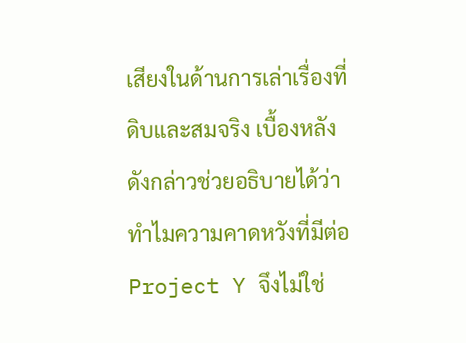เสียงในด้านการเล่าเรื่องที่ดิบและสมจริง เบื้องหลังดังกล่าวช่วยอธิบายได้ว่าทำไมความคาดหวังที่มีต่อ Project Y จึงไม่ใช่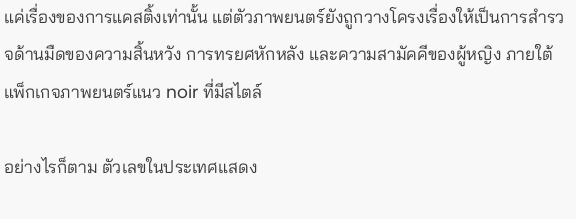แค่เรื่องของการแคสติ้งเท่านั้น แต่ตัวภาพยนตร์ยังถูกวางโครงเรื่องให้เป็นการสำรวจด้านมืดของความสิ้นหวัง การทรยศหักหลัง และความสามัคคีของผู้หญิง ภายใต้แพ็กเกจภาพยนตร์แนว noir ที่มีสไตล์

อย่างไรก็ตาม ตัวเลขในประเทศแสดง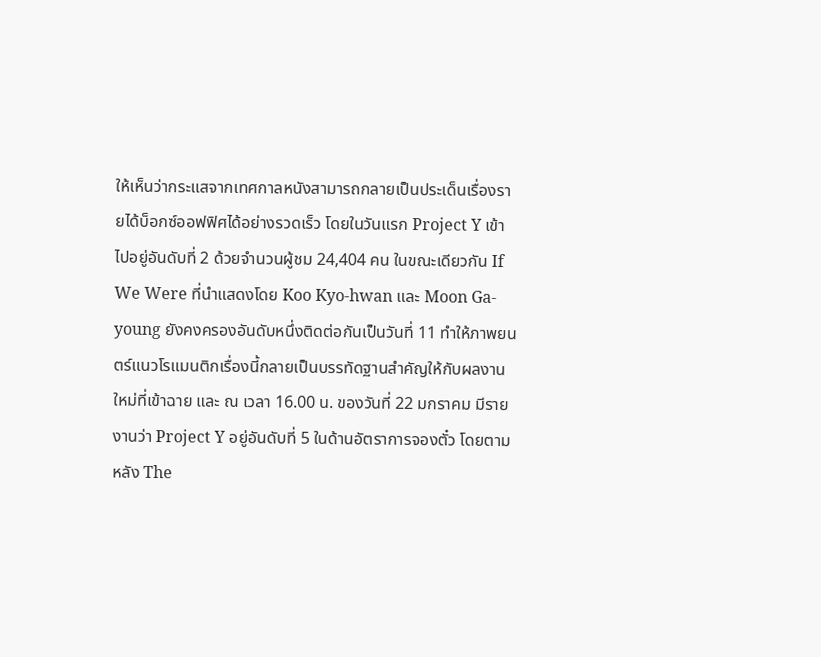ให้เห็นว่ากระแสจากเทศกาลหนังสามารถกลายเป็นประเด็นเรื่องรายได้บ็อกซ์ออฟฟิศได้อย่างรวดเร็ว โดยในวันแรก Project Y เข้าไปอยู่อันดับที่ 2 ด้วยจำนวนผู้ชม 24,404 คน ในขณะเดียวกัน If We Were ที่นำแสดงโดย Koo Kyo-hwan และ Moon Ga-young ยังคงครองอันดับหนึ่งติดต่อกันเป็นวันที่ 11 ทำให้ภาพยนตร์แนวโรแมนติกเรื่องนี้กลายเป็นบรรทัดฐานสำคัญให้กับผลงานใหม่ที่เข้าฉาย และ ณ เวลา 16.00 น. ของวันที่ 22 มกราคม มีรายงานว่า Project Y อยู่อันดับที่ 5 ในด้านอัตราการจองตั๋ว โดยตามหลัง The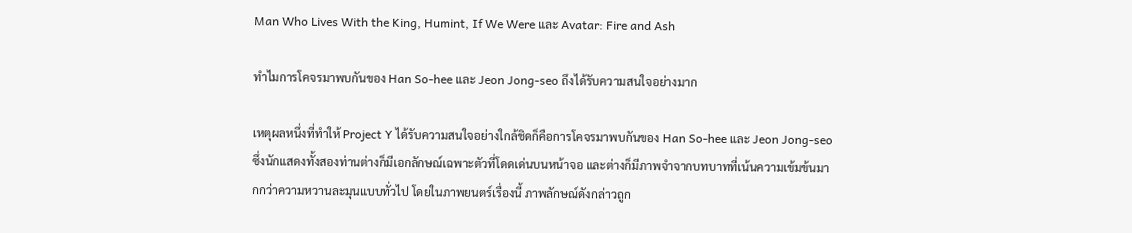Man Who Lives With the King, Humint, If We Were และ Avatar: Fire and Ash

ทำไมการโคจรมาพบกันของ Han So-hee และ Jeon Jong-seo ถึงได้รับความสนใจอย่างมาก

เหตุผลหนึ่งที่ทำให้ Project Y ได้รับความสนใจอย่างใกล้ชิดก็คือการโคจรมาพบกันของ Han So-hee และ Jeon Jong-seo ซึ่งนักแสดงทั้งสองท่านต่างก็มีเอกลักษณ์เฉพาะตัวที่โดดเด่นบนหน้าจอ และต่างก็มีภาพจำจากบทบาทที่เน้นความเข้มข้นมากกว่าความหวานละมุนแบบทั่วไป โดยในภาพยนตร์เรื่องนี้ ภาพลักษณ์ดังกล่าวถูก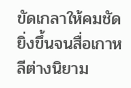ขัดเกลาให้คมชัดยิ่งขึ้นจนสื่อเกาหลีต่างนิยาม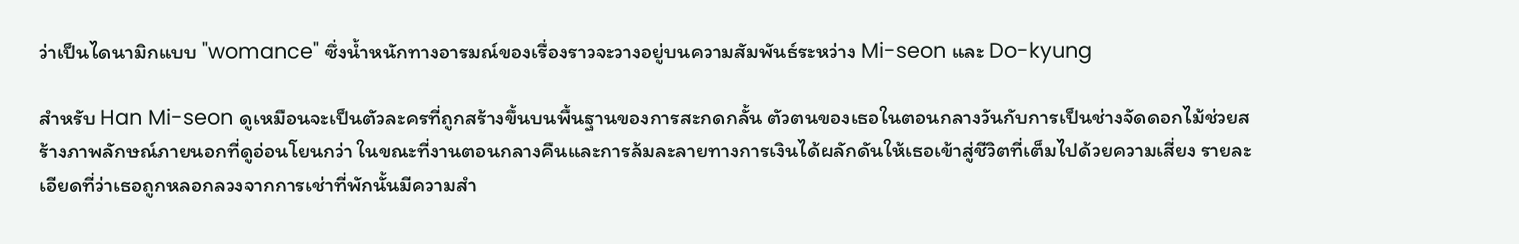ว่าเป็นไดนามิกแบบ "womance" ซึ่งน้ำหนักทางอารมณ์ของเรื่องราวจะวางอยู่บนความสัมพันธ์ระหว่าง Mi-seon และ Do-kyung

สำหรับ Han Mi-seon ดูเหมือนจะเป็นตัวละครที่ถูกสร้างขึ้นบนพื้นฐานของการสะกดกลั้น ตัวตนของเธอในตอนกลางวันกับการเป็นช่างจัดดอกไม้ช่วยสร้างภาพลักษณ์ภายนอกที่ดูอ่อนโยนกว่า ในขณะที่งานตอนกลางคืนและการล้มละลายทางการเงินได้ผลักดันให้เธอเข้าสู่ชีวิตที่เต็มไปด้วยความเสี่ยง รายละเอียดที่ว่าเธอถูกหลอกลวงจากการเช่าที่พักนั้นมีความสำ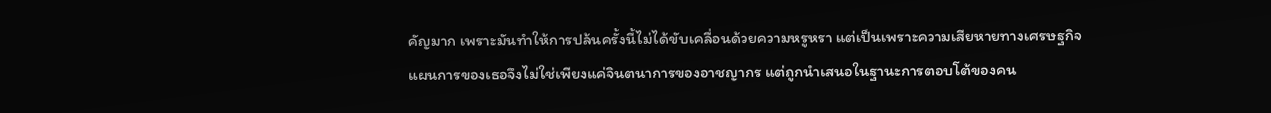คัญมาก เพราะมันทำให้การปล้นครั้งนี้ไม่ได้ขับเคลื่อนด้วยความหรูหรา แต่เป็นเพราะความเสียหายทางเศรษฐกิจ แผนการของเธอจึงไม่ใช่เพียงแค่จินตนาการของอาชญากร แต่ถูกนำเสนอในฐานะการตอบโต้ของคน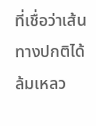ที่เชื่อว่าเส้นทางปกติได้ล้มเหลว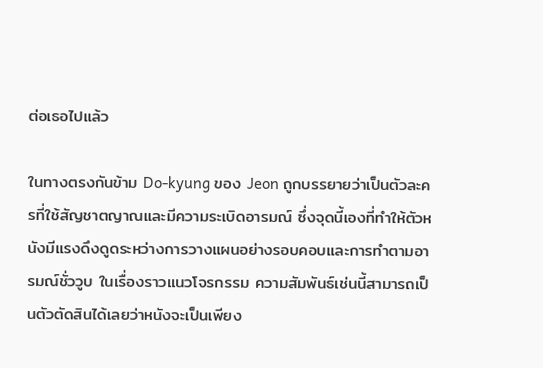ต่อเธอไปแล้ว

ในทางตรงกันข้าม Do-kyung ของ Jeon ถูกบรรยายว่าเป็นตัวละครที่ใช้สัญชาตญาณและมีความระเบิดอารมณ์ ซึ่งจุดนี้เองที่ทำให้ตัวหนังมีแรงดึงดูดระหว่างการวางแผนอย่างรอบคอบและการทำตามอารมณ์ชั่ววูบ ในเรื่องราวแนวโจรกรรม ความสัมพันธ์เช่นนี้สามารถเป็นตัวตัดสินได้เลยว่าหนังจะเป็นเพียง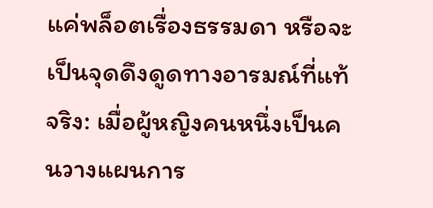แค่พล็อตเรื่องธรรมดา หรือจะเป็นจุดดึงดูดทางอารมณ์ที่แท้จริง: เมื่อผู้หญิงคนหนึ่งเป็นคนวางแผนการ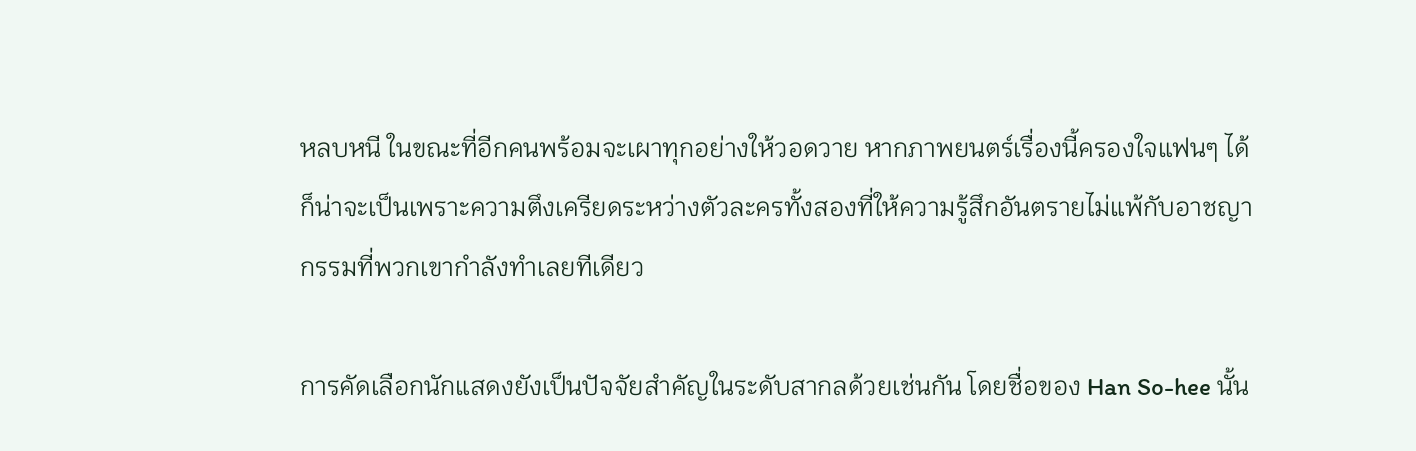หลบหนี ในขณะที่อีกคนพร้อมจะเผาทุกอย่างให้วอดวาย หากภาพยนตร์เรื่องนี้ครองใจแฟนๆ ได้ ก็น่าจะเป็นเพราะความตึงเครียดระหว่างตัวละครทั้งสองที่ให้ความรู้สึกอันตรายไม่แพ้กับอาชญากรรมที่พวกเขากำลังทำเลยทีเดียว

การคัดเลือกนักแสดงยังเป็นปัจจัยสำคัญในระดับสากลด้วยเช่นกัน โดยชื่อของ Han So-hee นั้น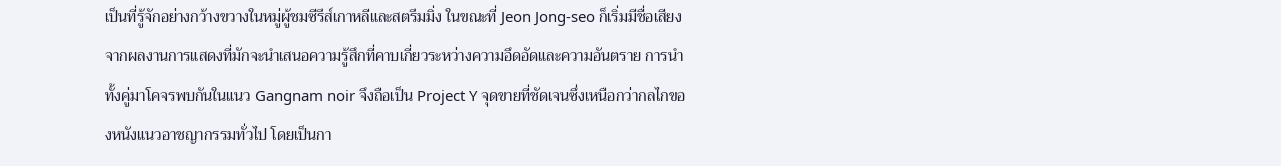เป็นที่รู้จักอย่างกว้างขวางในหมู่ผู้ชมซีรีส์เกาหลีและสตรีมมิ่ง ในขณะที่ Jeon Jong-seo ก็เริ่มมีชื่อเสียงจากผลงานการแสดงที่มักจะนำเสนอความรู้สึกที่คาบเกี่ยวระหว่างความอึดอัดและความอันตราย การนำทั้งคู่มาโคจรพบกันในแนว Gangnam noir จึงถือเป็น Project Y จุดขายที่ชัดเจนซึ่งเหนือกว่ากลไกของหนังแนวอาชญากรรมทั่วไป โดยเป็นกา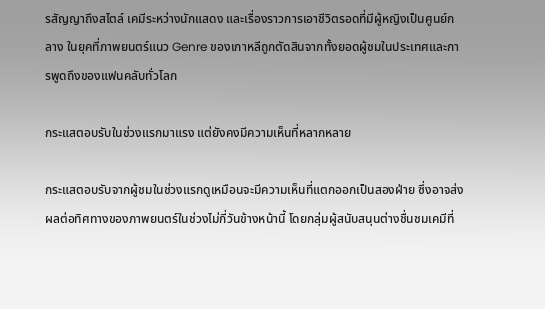รสัญญาถึงสไตล์ เคมีระหว่างนักแสดง และเรื่องราวการเอาชีวิตรอดที่มีผู้หญิงเป็นศูนย์กลาง ในยุคที่ภาพยนตร์แนว Genre ของเกาหลีถูกตัดสินจากทั้งยอดผู้ชมในประเทศและการพูดถึงของแฟนคลับทั่วโลก

กระแสตอบรับในช่วงแรกมาแรง แต่ยังคงมีความเห็นที่หลากหลาย

กระแสตอบรับจากผู้ชมในช่วงแรกดูเหมือนจะมีความเห็นที่แตกออกเป็นสองฝ่าย ซึ่งอาจส่งผลต่อทิศทางของภาพยนตร์ในช่วงไม่กี่วันข้างหน้านี้ โดยกลุ่มผู้สนับสนุนต่างชื่นชมเคมีที่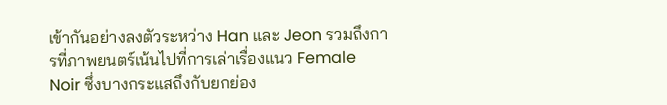เข้ากันอย่างลงตัวระหว่าง Han และ Jeon รวมถึงการที่ภาพยนตร์เน้นไปที่การเล่าเรื่องแนว Female Noir ซึ่งบางกระแสถึงกับยกย่อง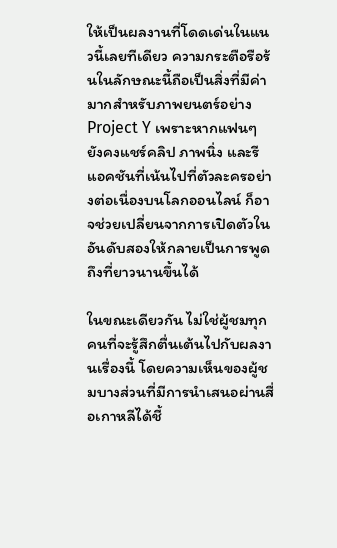ให้เป็นผลงานที่โดดเด่นในแนวนี้เลยทีเดียว ความกระตือรือร้นในลักษณะนี้ถือเป็นสิ่งที่มีค่ามากสำหรับภาพยนตร์อย่าง Project Y เพราะหากแฟนๆ ยังคงแชร์คลิป ภาพนิ่ง และรีแอคชันที่เน้นไปที่ตัวละครอย่างต่อเนื่องบนโลกออนไลน์ ก็อาจช่วยเปลี่ยนจากการเปิดตัวในอันดับสองให้กลายเป็นการพูดถึงที่ยาวนานขึ้นได้

ในขณะเดียวกัน ไม่ใช่ผู้ชมทุกคนที่จะรู้สึกตื่นเต้นไปกับผลงานเรื่องนี้ โดยความเห็นของผู้ชมบางส่วนที่มีการนำเสนอผ่านสื่อเกาหลีได้ชี้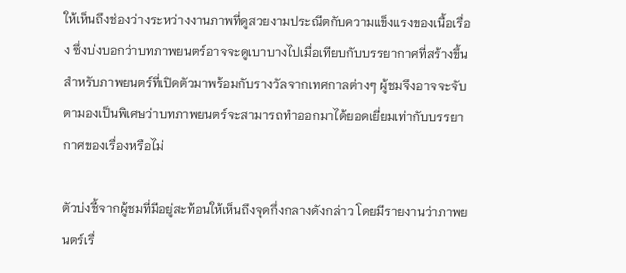ให้เห็นถึงช่องว่างระหว่างงานภาพที่ดูสวยงามประณีตกับความแข็งแรงของเนื้อเรื่อง ซึ่งบ่งบอกว่าบทภาพยนตร์อาจจะดูเบาบางไปเมื่อเทียบกับบรรยากาศที่สร้างขึ้น สำหรับภาพยนตร์ที่เปิดตัวมาพร้อมกับรางวัลจากเทศกาลต่างๆ ผู้ชมจึงอาจจะจับตามองเป็นพิเศษว่าบทภาพยนตร์จะสามารถทำออกมาได้ยอดเยี่ยมเท่ากับบรรยากาศของเรื่องหรือไม่

ตัวบ่งชี้จากผู้ชมที่มีอยู่สะท้อนให้เห็นถึงจุดกึ่งกลางดังกล่าว โดยมีรายงานว่าภาพยนตร์เรื่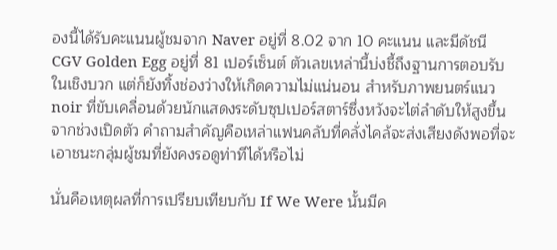องนี้ได้รับคะแนนผู้ชมจาก Naver อยู่ที่ 8.02 จาก 10 คะแนน และมีดัชนี CGV Golden Egg อยู่ที่ 81 เปอร์เซ็นต์ ตัวเลขเหล่านี้บ่งชี้ถึงฐานการตอบรับในเชิงบวก แต่ก็ยังทิ้งช่องว่างให้เกิดความไม่แน่นอน สำหรับภาพยนตร์แนว noir ที่ขับเคลื่อนด้วยนักแสดงระดับซุปเปอร์สตาร์ซึ่งหวังจะไต่ลำดับให้สูงขึ้นจากช่วงเปิดตัว คำถามสำคัญคือเหล่าแฟนคลับที่คลั่งไคล้จะส่งเสียงดังพอที่จะเอาชนะกลุ่มผู้ชมที่ยังคงรอดูท่าทีได้หรือไม่

นั่นคือเหตุผลที่การเปรียบเทียบกับ If We Were นั้นมีค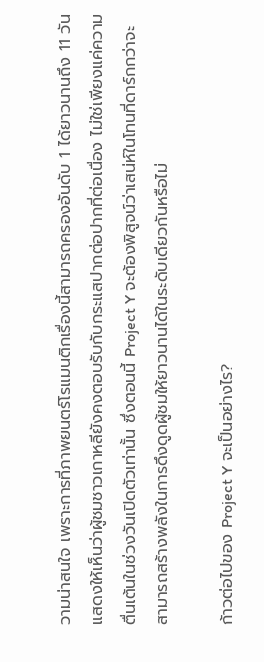วามน่าสนใจ เพราะการที่ภาพยนตร์โรแมนติกเรื่องนี้สามารถครองอันดับ 1 ได้ยาวนานถึง 11 วัน แสดงให้เห็นว่าผู้ชมชาวเกาหลียังคงตอบรับกับกระแสปากต่อปากที่ต่อเนื่อง ไม่ใช่เพียงแค่ความตื่นเต้นในช่วงวันเปิดตัวเท่านั้น ซึ่งตอนนี้ Project Y จะต้องพิสูจน์ว่าเสน่ห์ในโทนที่ดาร์กกว่าจะสามารถสร้างพลังในการดึงดูดผู้ชมให้ยาวนานได้ในระดับเดียวกันหรือไม่

ก้าวต่อไปของ Project Y จะเป็นอย่างไร?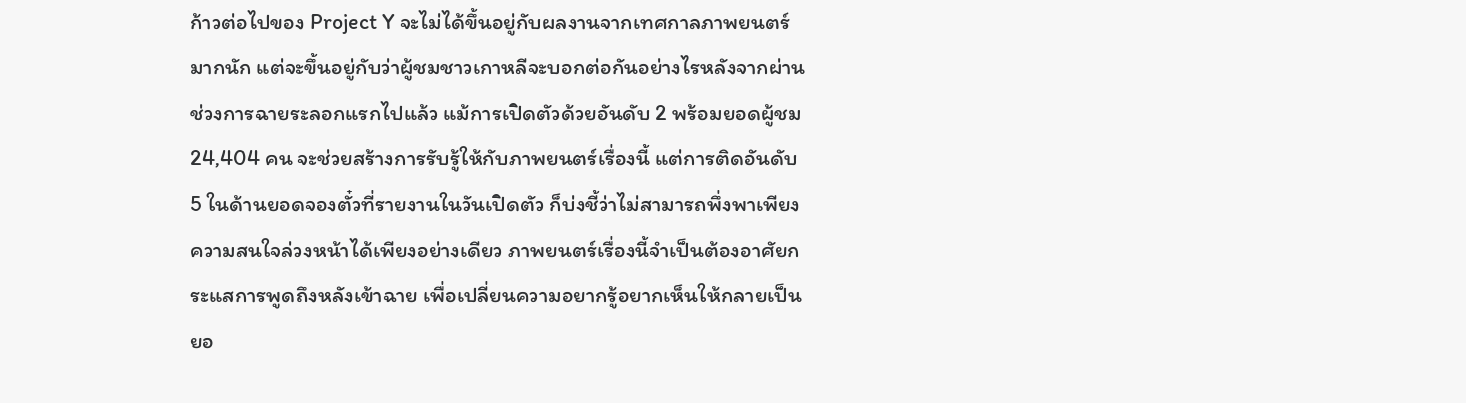ก้าวต่อไปของ Project Y จะไม่ได้ขึ้นอยู่กับผลงานจากเทศกาลภาพยนตร์มากนัก แต่จะขึ้นอยู่กับว่าผู้ชมชาวเกาหลีจะบอกต่อกันอย่างไรหลังจากผ่านช่วงการฉายระลอกแรกไปแล้ว แม้การเปิดตัวด้วยอันดับ 2 พร้อมยอดผู้ชม 24,404 คน จะช่วยสร้างการรับรู้ให้กับภาพยนตร์เรื่องนี้ แต่การติดอันดับ 5 ในด้านยอดจองตั๋วที่รายงานในวันเปิดตัว ก็บ่งชี้ว่าไม่สามารถพึ่งพาเพียงความสนใจล่วงหน้าได้เพียงอย่างเดียว ภาพยนตร์เรื่องนี้จำเป็นต้องอาศัยกระแสการพูดถึงหลังเข้าฉาย เพื่อเปลี่ยนความอยากรู้อยากเห็นให้กลายเป็นยอ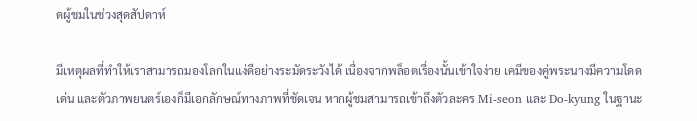ดผู้ชมในช่วงสุดสัปดาห์

มีเหตุผลที่ทำให้เราสามารถมองโลกในแง่ดีอย่างระมัดระวังได้ เนื่องจากพล็อตเรื่องนั้นเข้าใจง่าย เคมีของคู่พระนางมีความโดดเด่น และตัวภาพยนตร์เองก็มีเอกลักษณ์ทางภาพที่ชัดเจน หากผู้ชมสามารถเข้าถึงตัวละคร Mi-seon และ Do-kyung ในฐานะ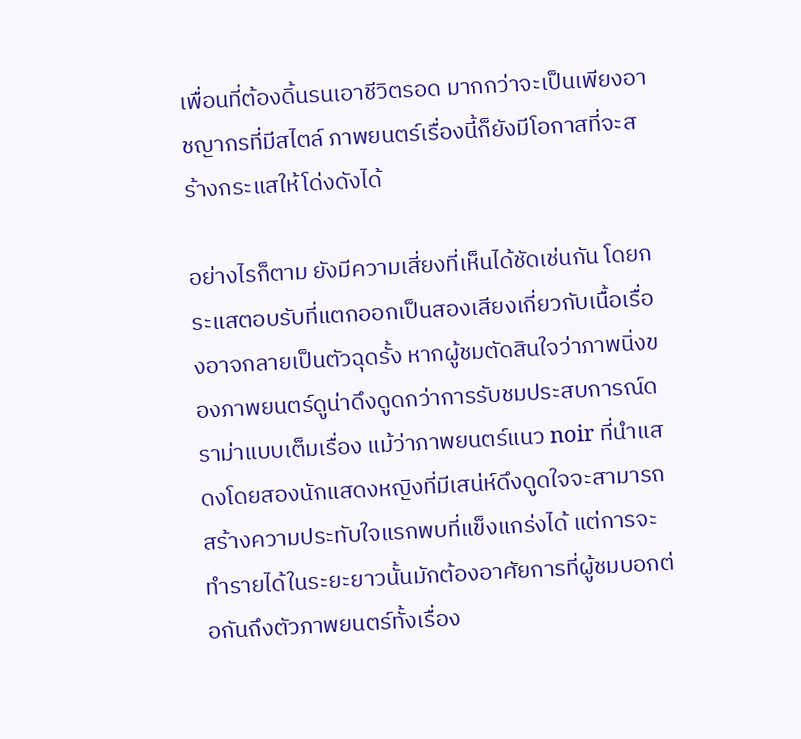เพื่อนที่ต้องดิ้นรนเอาชีวิตรอด มากกว่าจะเป็นเพียงอาชญากรที่มีสไตล์ ภาพยนตร์เรื่องนี้ก็ยังมีโอกาสที่จะสร้างกระแสให้โด่งดังได้

อย่างไรก็ตาม ยังมีความเสี่ยงที่เห็นได้ชัดเช่นกัน โดยกระแสตอบรับที่แตกออกเป็นสองเสียงเกี่ยวกับเนื้อเรื่องอาจกลายเป็นตัวฉุดรั้ง หากผู้ชมตัดสินใจว่าภาพนิ่งของภาพยนตร์ดูน่าดึงดูดกว่าการรับชมประสบการณ์ดราม่าแบบเต็มเรื่อง แม้ว่าภาพยนตร์แนว noir ที่นำแสดงโดยสองนักแสดงหญิงที่มีเสน่ห์ดึงดูดใจจะสามารถสร้างความประทับใจแรกพบที่แข็งแกร่งได้ แต่การจะทำรายได้ในระยะยาวนั้นมักต้องอาศัยการที่ผู้ชมบอกต่อกันถึงตัวภาพยนตร์ทั้งเรื่อง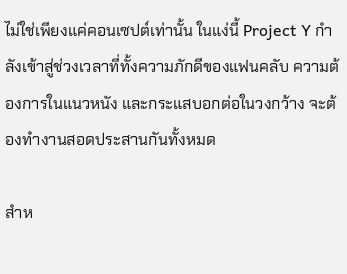ไม่ใช่เพียงแค่คอนเซปต์เท่านั้น ในแง่นี้ Project Y กำลังเข้าสู่ช่วงเวลาที่ทั้งความภักดีของแฟนคลับ ความต้องการในแนวหนัง และกระแสบอกต่อในวงกว้าง จะต้องทำงานสอดประสานกันทั้งหมด

สำห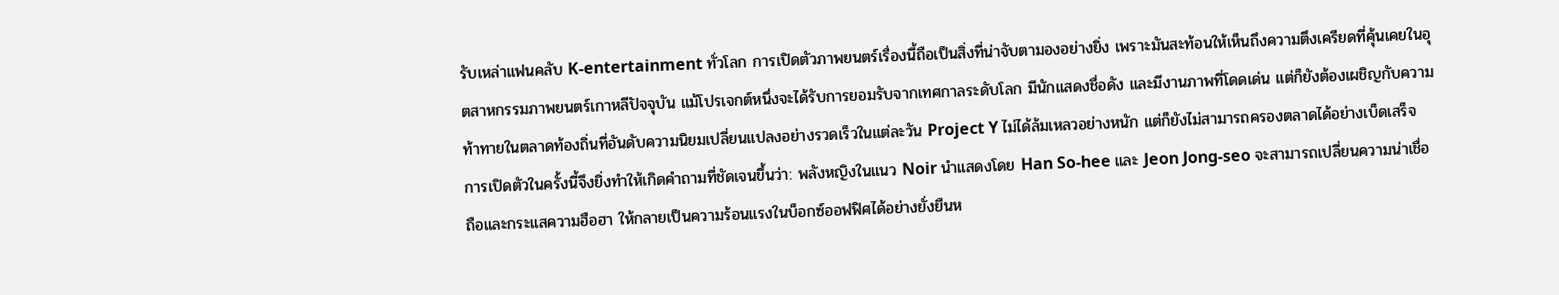รับเหล่าแฟนคลับ K-entertainment ทั่วโลก การเปิดตัวภาพยนตร์เรื่องนี้ถือเป็นสิ่งที่น่าจับตามองอย่างยิ่ง เพราะมันสะท้อนให้เห็นถึงความตึงเครียดที่คุ้นเคยในอุตสาหกรรมภาพยนตร์เกาหลีปัจจุบัน แม้โปรเจกต์หนึ่งจะได้รับการยอมรับจากเทศกาลระดับโลก มีนักแสดงชื่อดัง และมีงานภาพที่โดดเด่น แต่ก็ยังต้องเผชิญกับความท้าทายในตลาดท้องถิ่นที่อันดับความนิยมเปลี่ยนแปลงอย่างรวดเร็วในแต่ละวัน Project Y ไม่ได้ล้มเหลวอย่างหนัก แต่ก็ยังไม่สามารถครองตลาดได้อย่างเบ็ดเสร็จ การเปิดตัวในครั้งนี้จึงยิ่งทำให้เกิดคำถามที่ชัดเจนขึ้นว่า: พลังหญิงในแนว Noir นำแสดงโดย Han So-hee และ Jeon Jong-seo จะสามารถเปลี่ยนความน่าเชื่อถือและกระแสความฮือฮา ให้กลายเป็นความร้อนแรงในบ็อกซ์ออฟฟิศได้อย่างยั่งยืนห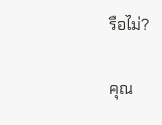รือไม่?

คุณ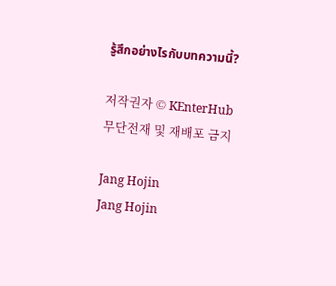รู้สึกอย่างไรกับบทความนี้?

저작권자 © KEnterHub 무단전재 및 재배포 금지

Jang Hojin
Jang Hojin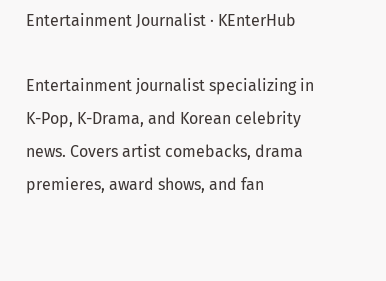Entertainment Journalist · KEnterHub

Entertainment journalist specializing in K-Pop, K-Drama, and Korean celebrity news. Covers artist comebacks, drama premieres, award shows, and fan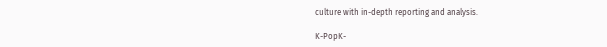culture with in-depth reporting and analysis.

K-PopK-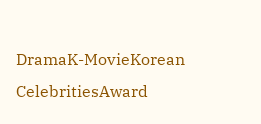DramaK-MovieKorean CelebritiesAward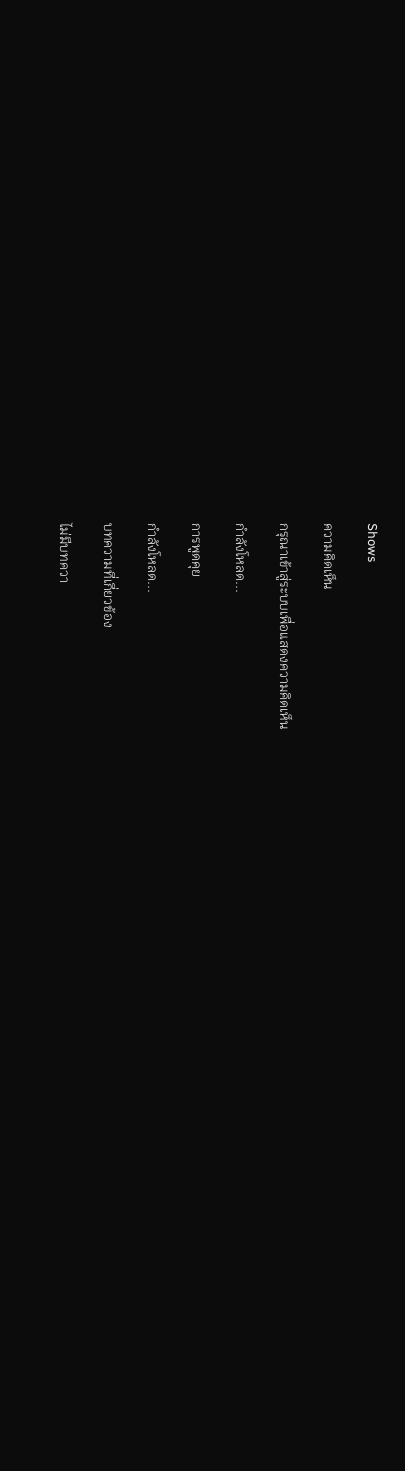Shows

ความคิดเห็น

กรุณาเข้าสู่ระบบเพื่อแสดงความคิดเห็น

กำลังโหลด...

การพูดคุย

กำลังโหลด...

บทความที่เกี่ยวข้อง

ไม่มีบทควา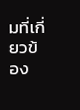มที่เกี่ยวข้อง